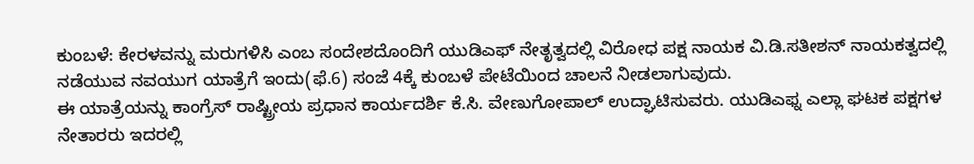ಕುಂಬಳೆ: ಕೇರಳವನ್ನು ಮರುಗಳಿಸಿ ಎಂಬ ಸಂದೇಶದೊಂದಿಗೆ ಯುಡಿಎಫ್ ನೇತೃತ್ವದಲ್ಲಿ ವಿರೋಧ ಪಕ್ಷ ನಾಯಕ ವಿ.ಡಿ.ಸತೀಶನ್ ನಾಯಕತ್ವದಲ್ಲಿ ನಡೆಯುವ ನವಯುಗ ಯಾತ್ರೆಗೆ ಇಂದು(ಫೆ.6) ಸಂಜೆ 4ಕ್ಕೆ ಕುಂಬಳೆ ಪೇಟೆಯಿಂದ ಚಾಲನೆ ನೀಡಲಾಗುವುದು.
ಈ ಯಾತ್ರೆಯನ್ನು ಕಾಂಗ್ರೆಸ್ ರಾಷ್ಟ್ರೀಯ ಪ್ರಧಾನ ಕಾರ್ಯದರ್ಶಿ ಕೆ.ಸಿ. ವೇಣುಗೋಪಾಲ್ ಉದ್ಘಾಟಿಸುವರು. ಯುಡಿಎಫ್ನ ಎಲ್ಲಾ ಘಟಕ ಪಕ್ಷಗಳ ನೇತಾರರು ಇದರಲ್ಲಿ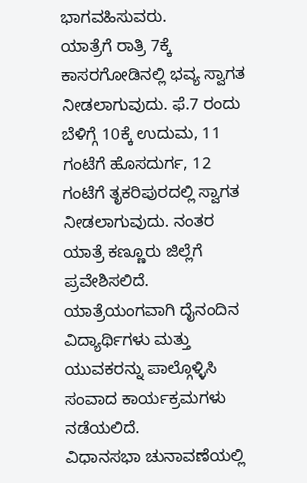ಭಾಗವಹಿಸುವರು.
ಯಾತ್ರೆಗೆ ರಾತ್ರಿ 7ಕ್ಕೆ ಕಾಸರಗೋಡಿನಲ್ಲಿ ಭವ್ಯ ಸ್ವಾಗತ ನೀಡಲಾಗುವುದು. ಫೆ.7 ರಂದು ಬೆಳಿಗ್ಗೆ 10ಕ್ಕೆ ಉದುಮ, 11 ಗಂಟೆಗೆ ಹೊಸದುರ್ಗ, 12 ಗಂಟೆಗೆ ತೃಕರಿಪುರದಲ್ಲಿ ಸ್ವಾಗತ ನೀಡಲಾಗುವುದು. ನಂತರ ಯಾತ್ರೆ ಕಣ್ಣೂರು ಜಿಲ್ಲೆಗೆ ಪ್ರವೇಶಿಸಲಿದೆ. ಯಾತ್ರೆಯಂಗವಾಗಿ ದೈನಂದಿನ ವಿದ್ಯಾರ್ಥಿಗಳು ಮತ್ತು ಯುವಕರನ್ನು ಪಾಲ್ಗೊಳ್ಳಿಸಿ ಸಂವಾದ ಕಾರ್ಯಕ್ರಮಗಳು ನಡೆಯಲಿದೆ.
ವಿಧಾನಸಭಾ ಚುನಾವಣೆಯಲ್ಲಿ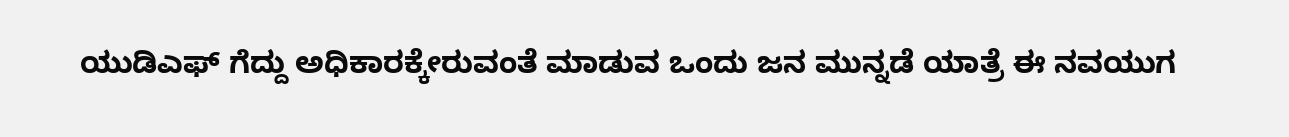ಯುಡಿಎಫ್ ಗೆದ್ದು ಅಧಿಕಾರಕ್ಕೇರುವಂತೆ ಮಾಡುವ ಒಂದು ಜನ ಮುನ್ನಡೆ ಯಾತ್ರೆ ಈ ನವಯುಗ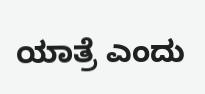ಯಾತ್ರೆ ಎಂದು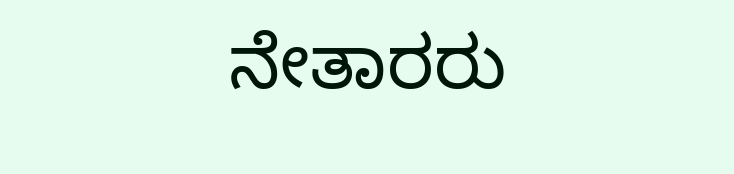ನೇತಾರರು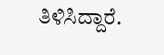ತಿಳಿಸಿದ್ದಾರೆ.